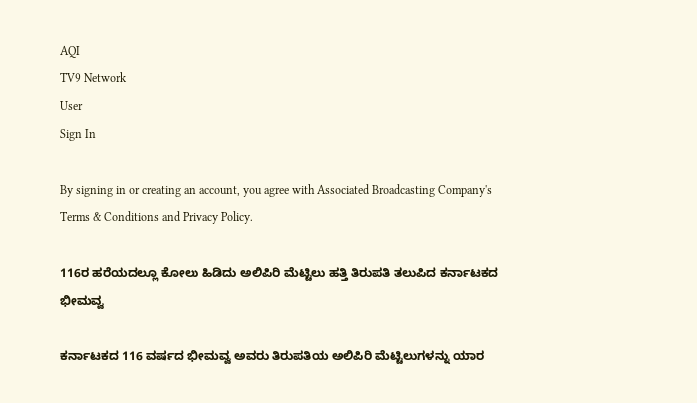AQI
TV9 Network
User
Sign In

By signing in or creating an account, you agree with Associated Broadcasting Company's Terms & Conditions and Privacy Policy.

116ರ ಹರೆಯದಲ್ಲೂ ಕೋಲು ಹಿಡಿದು ಅಲಿಪಿರಿ ಮೆಟ್ಟಿಲು ಹತ್ತಿ ತಿರುಪತಿ ತಲುಪಿದ ಕರ್ನಾಟಕದ ಭೀಮವ್ವ

ಕರ್ನಾಟಕದ 116 ವರ್ಷದ ಭೀಮವ್ವ ಅವರು ತಿರುಪತಿಯ ಅಲಿಪಿರಿ ಮೆಟ್ಟಿಲುಗಳನ್ನು ಯಾರ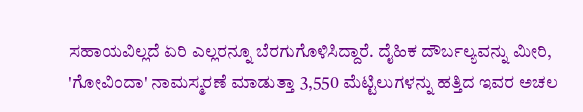ಸಹಾಯವಿಲ್ಲದೆ ಏರಿ ಎಲ್ಲರನ್ನೂ ಬೆರಗುಗೊಳಿಸಿದ್ದಾರೆ. ದೈಹಿಕ ದೌರ್ಬಲ್ಯವನ್ನು ಮೀರಿ, 'ಗೋವಿಂದಾ' ನಾಮಸ್ಮರಣೆ ಮಾಡುತ್ತಾ 3,550 ಮೆಟ್ಟಿಲುಗಳನ್ನು ಹತ್ತಿದ ಇವರ ಅಚಲ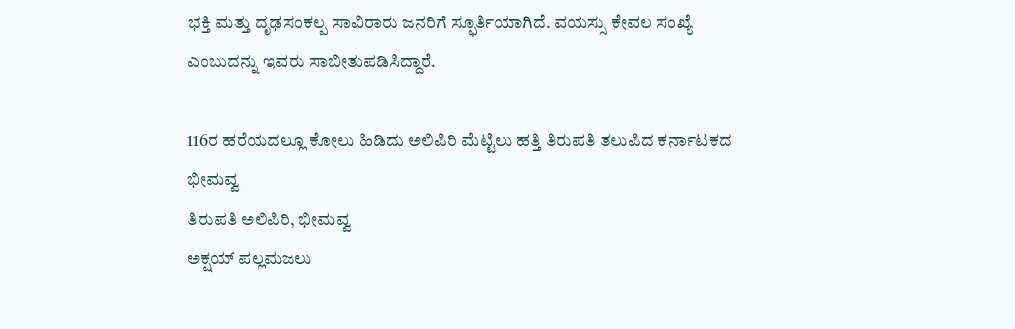ಭಕ್ತಿ ಮತ್ತು ದೃಢಸಂಕಲ್ಪ ಸಾವಿರಾರು ಜನರಿಗೆ ಸ್ಫೂರ್ತಿಯಾಗಿದೆ. ವಯಸ್ಸು ಕೇವಲ ಸಂಖ್ಯೆ ಎಂಬುದನ್ನು ಇವರು ಸಾಬೀತುಪಡಿಸಿದ್ದಾರೆ.

116ರ ಹರೆಯದಲ್ಲೂ ಕೋಲು ಹಿಡಿದು ಅಲಿಪಿರಿ ಮೆಟ್ಟಿಲು ಹತ್ತಿ ತಿರುಪತಿ ತಲುಪಿದ ಕರ್ನಾಟಕದ ಭೀಮವ್ವ
ತಿರುಪತಿ ಅಲಿಪಿರಿ, ಭೀಮವ್ವ
ಅಕ್ಷಯ್ ಪಲ್ಲಮಜಲು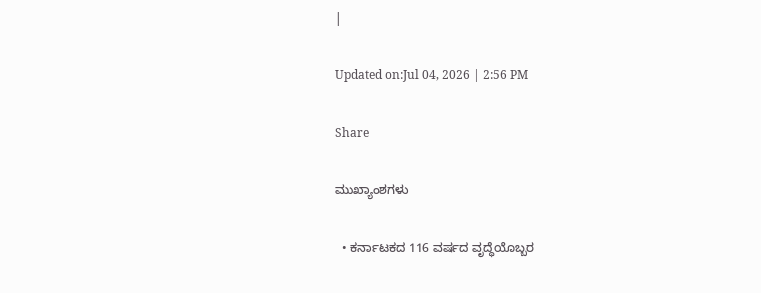|

Updated on:Jul 04, 2026 | 2:56 PM

Share

ಮುಖ್ಯಾಂಶಗಳು

  • ಕರ್ನಾಟಕದ 116 ವರ್ಷದ ವೃದ್ಧೆಯೊಬ್ಬರ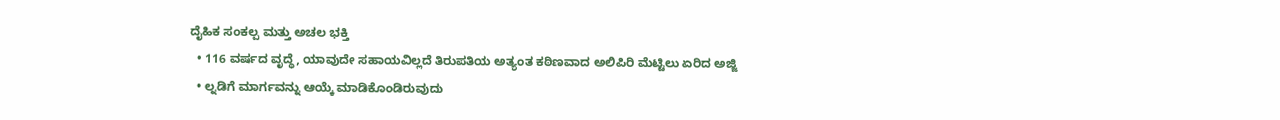ದೈಹಿಕ ಸಂಕಲ್ಪ ಮತ್ತು ಅಚಲ ಭಕ್ತಿ
  • 116 ವರ್ಷದ ವೃದ್ಧೆ, ಯಾವುದೇ ಸಹಾಯವಿಲ್ಲದೆ ತಿರುಪತಿಯ ಅತ್ಯಂತ ಕಠಿಣವಾದ ಅಲಿಪಿರಿ ಮೆಟ್ಟಿಲು ಏರಿದ ಅಜ್ಜಿ
  • ಲ್ನಡಿಗೆ ಮಾರ್ಗವನ್ನು ಆಯ್ಕೆ ಮಾಡಿಕೊಂಡಿರುವುದು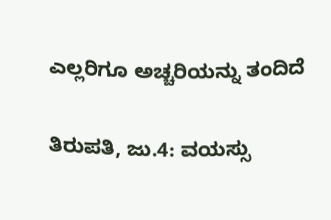ಎಲ್ಲರಿಗೂ ಅಚ್ಚರಿಯನ್ನು ತಂದಿದೆ

ತಿರುಪತಿ, ಜು.4: ವಯಸ್ಸು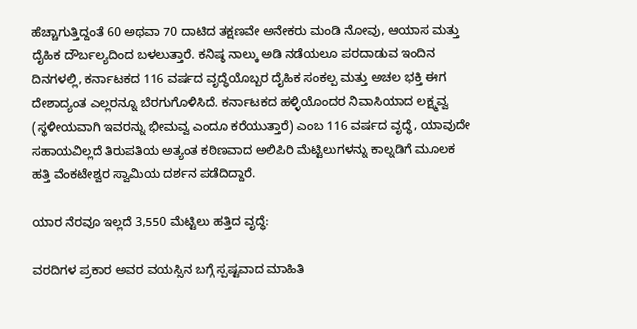ಹೆಚ್ಚಾಗುತ್ತಿದ್ದಂತೆ 60 ಅಥವಾ 70 ದಾಟಿದ ತಕ್ಷಣವೇ ಅನೇಕರು ಮಂಡಿ ನೋವು, ಆಯಾಸ ಮತ್ತು ದೈಹಿಕ ದೌರ್ಬಲ್ಯದಿಂದ ಬಳಲುತ್ತಾರೆ. ಕನಿಷ್ಠ ನಾಲ್ಕು ಅಡಿ ನಡೆಯಲೂ ಪರದಾಡುವ ಇಂದಿನ ದಿನಗಳಲ್ಲಿ, ಕರ್ನಾಟಕದ 116 ವರ್ಷದ ವೃದ್ಧೆಯೊಬ್ಬರ ದೈಹಿಕ ಸಂಕಲ್ಪ ಮತ್ತು ಅಚಲ ಭಕ್ತಿ ಈಗ ದೇಶಾದ್ಯಂತ ಎಲ್ಲರನ್ನೂ ಬೆರಗುಗೊಳಿಸಿದೆ. ಕರ್ನಾಟಕದ ಹಳ್ಳಿಯೊಂದರ ನಿವಾಸಿಯಾದ ಲಕ್ಷ್ಮವ್ವ (ಸ್ಥಳೀಯವಾಗಿ ಇವರನ್ನು ಭೀಮವ್ವ ಎಂದೂ ಕರೆಯುತ್ತಾರೆ) ಎಂಬ 116 ವರ್ಷದ ವೃದ್ಧೆ, ಯಾವುದೇ ಸಹಾಯವಿಲ್ಲದೆ ತಿರುಪತಿಯ ಅತ್ಯಂತ ಕಠಿಣವಾದ ಅಲಿಪಿರಿ ಮೆಟ್ಟಿಲುಗಳನ್ನು ಕಾಲ್ನಡಿಗೆ ಮೂಲಕ ಹತ್ತಿ ವೆಂಕಟೇಶ್ವರ ಸ್ವಾಮಿಯ ದರ್ಶನ ಪಡೆದಿದ್ದಾರೆ.

ಯಾರ ನೆರವೂ ಇಲ್ಲದೆ 3,550 ಮೆಟ್ಟಿಲು ಹತ್ತಿದ ವೃದ್ಧೆ:

ವರದಿಗಳ ಪ್ರಕಾರ ಅವರ ವಯಸ್ಸಿನ ಬಗ್ಗೆ ಸ್ಪಷ್ಟವಾದ ಮಾಹಿತಿ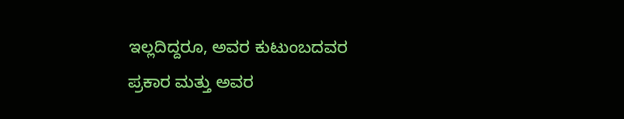ಇಲ್ಲದಿದ್ದರೂ, ಅವರ ಕುಟುಂಬದವರ ಪ್ರಕಾರ ಮತ್ತು ಅವರ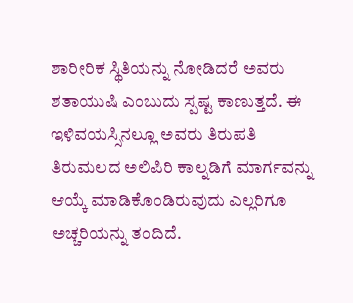ಶಾರೀರಿಕ ಸ್ಥಿತಿಯನ್ನು ನೋಡಿದರೆ ಅವರು ಶತಾಯುಷಿ ಎಂಬುದು ಸ್ಪಷ್ಟ ಕಾಣುತ್ತದೆ. ಈ ಇಳಿವಯಸ್ಸಿನಲ್ಲೂ ಅವರು ತಿರುಪತಿ ತಿರುಮಲದ ಅಲಿಪಿರಿ ಕಾಲ್ನಡಿಗೆ ಮಾರ್ಗವನ್ನು ಆಯ್ಕೆ ಮಾಡಿಕೊಂಡಿರುವುದು ಎಲ್ಲರಿಗೂ ಅಚ್ಚರಿಯನ್ನು ತಂದಿದೆ.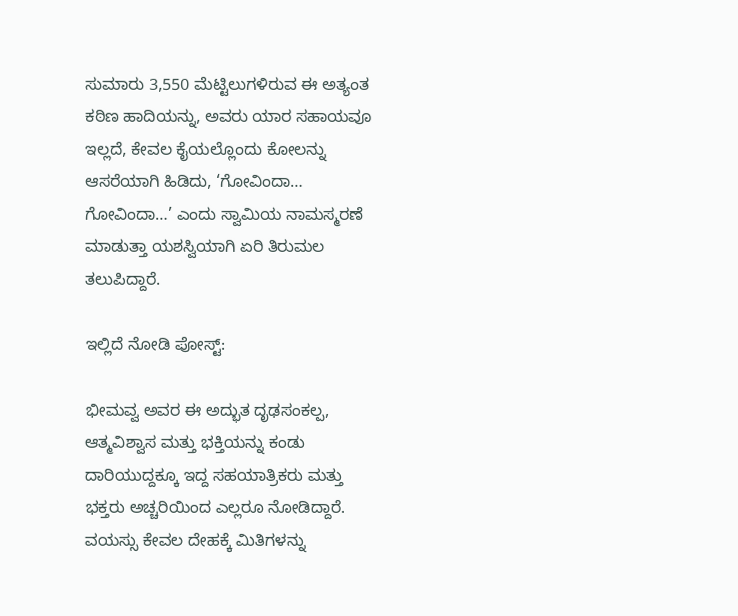ಸುಮಾರು 3,550 ಮೆಟ್ಟಿಲುಗಳಿರುವ ಈ ಅತ್ಯಂತ ಕಠಿಣ ಹಾದಿಯನ್ನು, ಅವರು ಯಾರ ಸಹಾಯವೂ ಇಲ್ಲದೆ, ಕೇವಲ ಕೈಯಲ್ಲೊಂದು ಕೋಲನ್ನು ಆಸರೆಯಾಗಿ ಹಿಡಿದು, ‘ಗೋವಿಂದಾ… ಗೋವಿಂದಾ…’ ಎಂದು ಸ್ವಾಮಿಯ ನಾಮಸ್ಮರಣೆ ಮಾಡುತ್ತಾ ಯಶಸ್ವಿಯಾಗಿ ಏರಿ ತಿರುಮಲ ತಲುಪಿದ್ದಾರೆ.

ಇಲ್ಲಿದೆ ನೋಡಿ ಪೋಸ್ಟ್:

ಭೀಮವ್ವ ಅವರ ಈ ಅದ್ಭುತ ದೃಢಸಂಕಲ್ಪ, ಆತ್ಮವಿಶ್ವಾಸ ಮತ್ತು ಭಕ್ತಿಯನ್ನು ಕಂಡು ದಾರಿಯುದ್ದಕ್ಕೂ ಇದ್ದ ಸಹಯಾತ್ರಿಕರು ಮತ್ತು ಭಕ್ತರು ಅಚ್ಚರಿಯಿಂದ ಎಲ್ಲರೂ ನೋಡಿದ್ದಾರೆ. ವಯಸ್ಸು ಕೇವಲ ದೇಹಕ್ಕೆ ಮಿತಿಗಳನ್ನು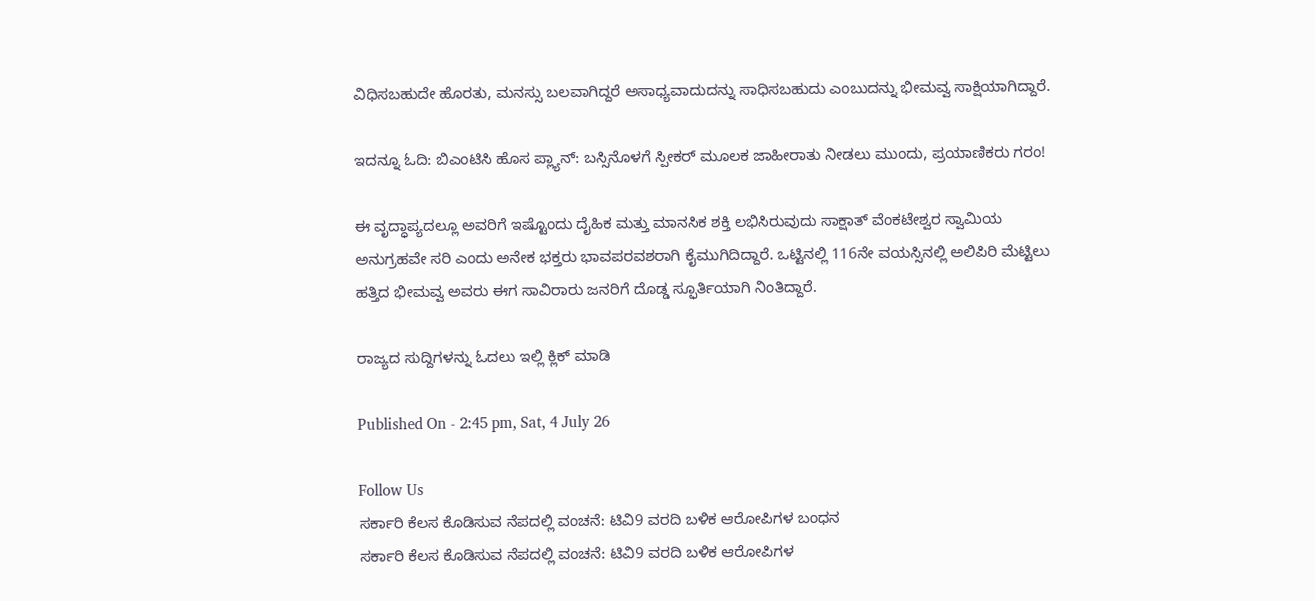ವಿಧಿಸಬಹುದೇ ಹೊರತು, ಮನಸ್ಸು ಬಲವಾಗಿದ್ದರೆ ಅಸಾಧ್ಯವಾದುದನ್ನು ಸಾಧಿಸಬಹುದು ಎಂಬುದನ್ನು ಭೀಮವ್ವ ಸಾಕ್ಷಿಯಾಗಿದ್ದಾರೆ.

ಇದನ್ನೂ ಓದಿ: ಬಿಎಂಟಿಸಿ ಹೊಸ ಪ್ಲ್ಯಾನ್‌: ಬಸ್ಸಿನೊಳಗೆ ಸ್ಪೀಕರ್ ಮೂಲಕ ಜಾಹೀರಾತು ನೀಡಲು ಮುಂದು, ಪ್ರಯಾಣಿಕರು ಗರಂ!

ಈ ವೃದ್ಧಾಪ್ಯದಲ್ಲೂ ಅವರಿಗೆ ಇಷ್ಟೊಂದು ದೈಹಿಕ ಮತ್ತು ಮಾನಸಿಕ ಶಕ್ತಿ ಲಭಿಸಿರುವುದು ಸಾಕ್ಷಾತ್ ವೆಂಕಟೇಶ್ವರ ಸ್ವಾಮಿಯ ಅನುಗ್ರಹವೇ ಸರಿ ಎಂದು ಅನೇಕ ಭಕ್ತರು ಭಾವಪರವಶರಾಗಿ ಕೈಮುಗಿದಿದ್ದಾರೆ. ಒಟ್ಟಿನಲ್ಲಿ 116ನೇ ವಯಸ್ಸಿನಲ್ಲಿ ಅಲಿಪಿರಿ ಮೆಟ್ಟಿಲು ಹತ್ತಿದ ಭೀಮವ್ವ ಅವರು ಈಗ ಸಾವಿರಾರು ಜನರಿಗೆ ದೊಡ್ಡ ಸ್ಫೂರ್ತಿಯಾಗಿ ನಿಂತಿದ್ದಾರೆ.

ರಾಜ್ಯದ ಸುದ್ದಿಗಳನ್ನು ಓದಲು ಇಲ್ಲಿ ಕ್ಲಿಕ್ ಮಾಡಿ

Published On - 2:45 pm, Sat, 4 July 26

Follow Us
ಸರ್ಕಾರಿ ಕೆಲಸ ಕೊಡಿಸುವ ನೆಪದಲ್ಲಿ ವಂಚನೆ: ಟಿವಿ9 ವರದಿ ಬಳಿಕ ಆರೋಪಿಗಳ ಬಂಧನ
ಸರ್ಕಾರಿ ಕೆಲಸ ಕೊಡಿಸುವ ನೆಪದಲ್ಲಿ ವಂಚನೆ: ಟಿವಿ9 ವರದಿ ಬಳಿಕ ಆರೋಪಿಗಳ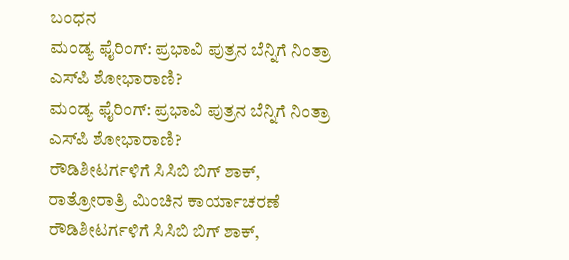ಬಂಧನ
ಮಂಡ್ಯ ಫೈರಿಂಗ್: ಪ್ರಭಾವಿ ಪುತ್ರನ ಬೆನ್ನಿಗೆ ನಿಂತ್ರಾ ಎಸ್‌ಪಿ ಶೋಭಾರಾಣಿ?
ಮಂಡ್ಯ ಫೈರಿಂಗ್: ಪ್ರಭಾವಿ ಪುತ್ರನ ಬೆನ್ನಿಗೆ ನಿಂತ್ರಾ ಎಸ್‌ಪಿ ಶೋಭಾರಾಣಿ?
ರೌಡಿಶೀಟರ್ಗಳಿಗೆ ಸಿಸಿಬಿ ಬಿಗ್ ಶಾಕ್, ರಾತ್ರೋರಾತ್ರಿ ಮಿಂಚಿನ ಕಾರ್ಯಾಚರಣೆ
ರೌಡಿಶೀಟರ್ಗಳಿಗೆ ಸಿಸಿಬಿ ಬಿಗ್ ಶಾಕ್,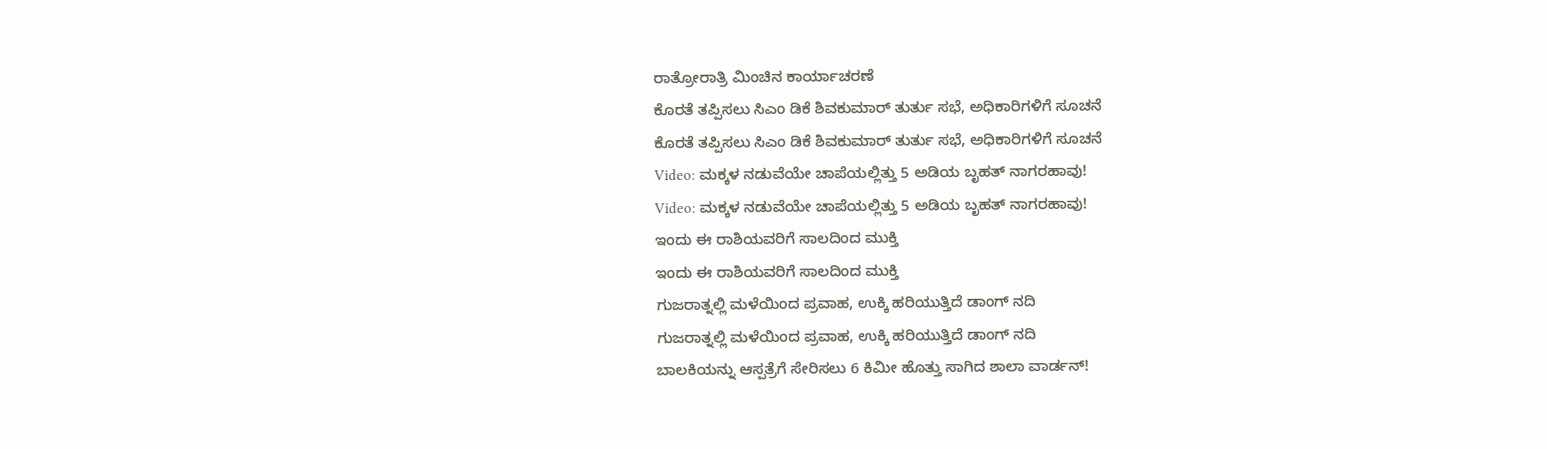ರಾತ್ರೋರಾತ್ರಿ ಮಿಂಚಿನ ಕಾರ್ಯಾಚರಣೆ
ಕೊರತೆ ತಪ್ಪಿಸಲು ಸಿಎಂ ಡಿಕೆ ಶಿವಕುಮಾರ್ ತುರ್ತು ಸಭೆ, ಅಧಿಕಾರಿಗಳಿಗೆ ಸೂಚನೆ
ಕೊರತೆ ತಪ್ಪಿಸಲು ಸಿಎಂ ಡಿಕೆ ಶಿವಕುಮಾರ್ ತುರ್ತು ಸಭೆ, ಅಧಿಕಾರಿಗಳಿಗೆ ಸೂಚನೆ
Video: ಮಕ್ಕಳ ನಡುವೆಯೇ ಚಾಪೆಯಲ್ಲಿತ್ತು 5 ಅಡಿಯ ಬೃಹತ್ ನಾಗರಹಾವು!
Video: ಮಕ್ಕಳ ನಡುವೆಯೇ ಚಾಪೆಯಲ್ಲಿತ್ತು 5 ಅಡಿಯ ಬೃಹತ್ ನಾಗರಹಾವು!
ಇಂದು ಈ ರಾಶಿಯವರಿಗೆ ಸಾಲದಿಂದ ಮುಕ್ತಿ
ಇಂದು ಈ ರಾಶಿಯವರಿಗೆ ಸಾಲದಿಂದ ಮುಕ್ತಿ
ಗುಜರಾತ್ನಲ್ಲಿ ಮಳೆಯಿಂದ ಪ್ರವಾಹ, ಉಕ್ಕಿ ಹರಿಯುತ್ತಿದೆ ಡಾಂಗ್ ನದಿ
ಗುಜರಾತ್ನಲ್ಲಿ ಮಳೆಯಿಂದ ಪ್ರವಾಹ, ಉಕ್ಕಿ ಹರಿಯುತ್ತಿದೆ ಡಾಂಗ್ ನದಿ
ಬಾಲಕಿಯನ್ನು ಆಸ್ಪತ್ರೆಗೆ ಸೇರಿಸಲು 6 ಕಿಮೀ ಹೊತ್ತು ಸಾಗಿದ ಶಾಲಾ ವಾರ್ಡನ್!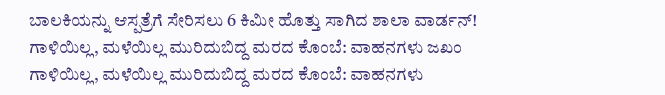ಬಾಲಕಿಯನ್ನು ಆಸ್ಪತ್ರೆಗೆ ಸೇರಿಸಲು 6 ಕಿಮೀ ಹೊತ್ತು ಸಾಗಿದ ಶಾಲಾ ವಾರ್ಡನ್!
ಗಾಳಿಯಿಲ್ಲ, ಮಳೆಯಿಲ್ಲ ಮುರಿದುಬಿದ್ದ ಮರದ ಕೊಂಬೆ: ವಾಹನಗಳು ಜಖಂ
ಗಾಳಿಯಿಲ್ಲ, ಮಳೆಯಿಲ್ಲ ಮುರಿದುಬಿದ್ದ ಮರದ ಕೊಂಬೆ: ವಾಹನಗಳು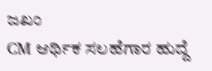ಜಖಂ
CM ಆರ್ಥಿಕ ಸಲಹೆಗಾರ ಹುದ್ದೆ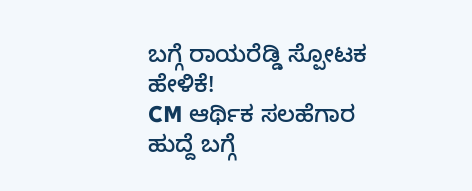ಬಗ್ಗೆ ರಾಯರೆಡ್ಡಿ ಸ್ಪೋಟಕ ಹೇಳಿಕೆ!
CM ಆರ್ಥಿಕ ಸಲಹೆಗಾರ ಹುದ್ದೆ ಬಗ್ಗೆ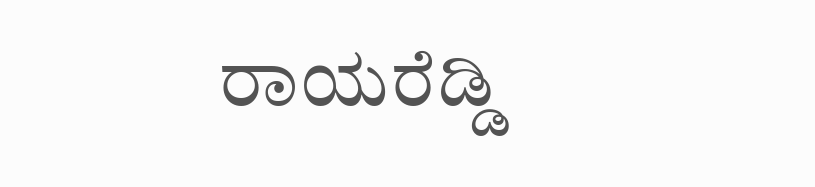ರಾಯರೆಡ್ಡಿ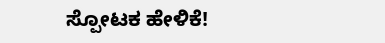ಸ್ಪೋಟಕ ಹೇಳಿಕೆ!